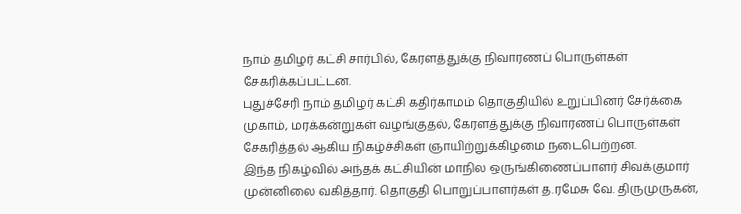நாம் தமிழர் கட்சி சார்பில், கேரளத்துக்கு நிவாரணப் பொருள்கள் சேகரிக்கப்பட்டன.
புதுச்சேரி நாம் தமிழர் கட்சி கதிர்காமம் தொகுதியில் உறுப்பினர் சேர்க்கை முகாம், மரக்கன்றுகள் வழங்குதல், கேரளத்துக்கு நிவாரணப் பொருள்கள் சேகரித்தல் ஆகிய நிகழ்ச்சிகள் ஞாயிற்றுக்கிழமை நடைபெற்றன.
இந்த நிகழ்வில் அந்தக் கட்சியின் மாநில ஒருங்கிணைப்பாளர் சிவக்குமார் முன்னிலை வகித்தார். தொகுதி பொறுப்பாளர்கள் த.ரமேசு வே. திருமுருகன்,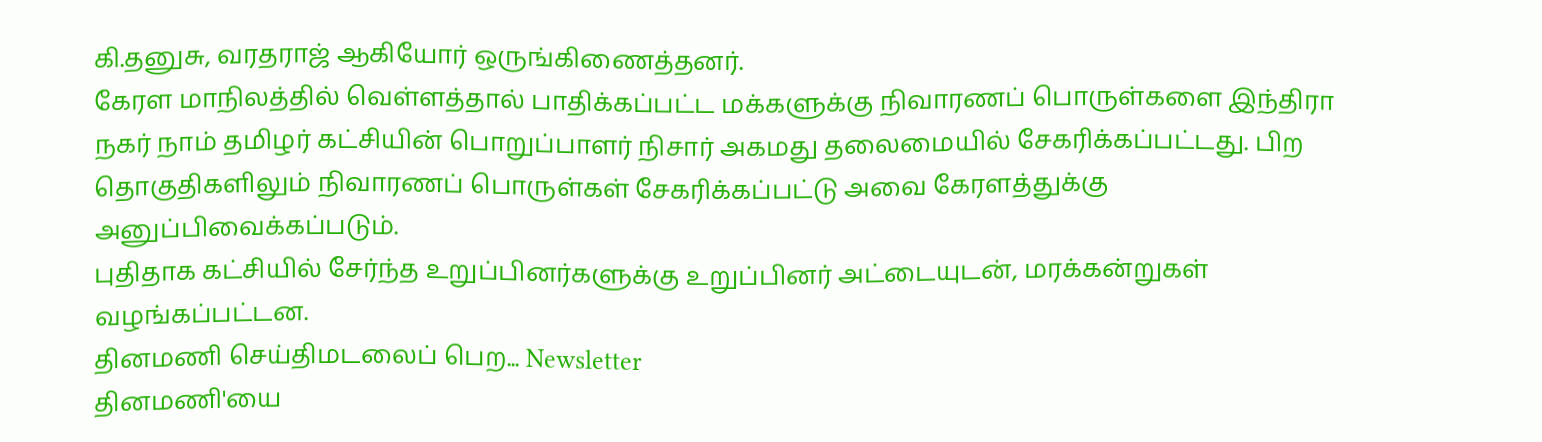கி.தனுசு, வரதராஜ் ஆகியோர் ஒருங்கிணைத்தனர்.
கேரள மாநிலத்தில் வெள்ளத்தால் பாதிக்கப்பட்ட மக்களுக்கு நிவாரணப் பொருள்களை இந்திரா நகர் நாம் தமிழர் கட்சியின் பொறுப்பாளர் நிசார் அகமது தலைமையில் சேகரிக்கப்பட்டது. பிற தொகுதிகளிலும் நிவாரணப் பொருள்கள் சேகரிக்கப்பட்டு அவை கேரளத்துக்கு அனுப்பிவைக்கப்படும்.
புதிதாக கட்சியில் சேர்ந்த உறுப்பினர்களுக்கு உறுப்பினர் அட்டையுடன், மரக்கன்றுகள் வழங்கப்பட்டன.
தினமணி செய்திமடலைப் பெற... Newsletter
தினமணி'யை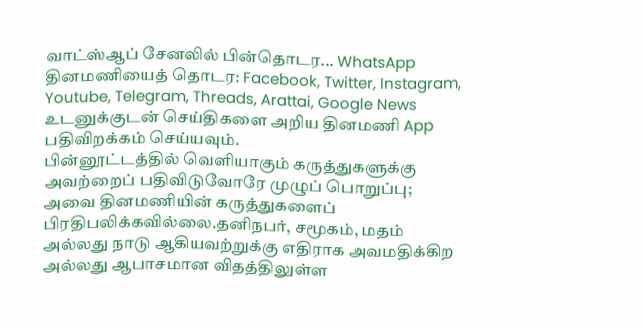வாட்ஸ்ஆப் சேனலில் பின்தொடர... WhatsApp
தினமணியைத் தொடர: Facebook, Twitter, Instagram, Youtube, Telegram, Threads, Arattai, Google News
உடனுக்குடன் செய்திகளை அறிய தினமணி App பதிவிறக்கம் செய்யவும்.
பின்னூட்டத்தில் வெளியாகும் கருத்துகளுக்கு அவற்றைப் பதிவிடுவோரே முழுப் பொறுப்பு; அவை தினமணியின் கருத்துகளைப் பிரதிபலிக்கவில்லை.தனிநபர், சமூகம், மதம் அல்லது நாடு ஆகியவற்றுக்கு எதிராக அவமதிக்கிற அல்லது ஆபாசமான விதத்திலுள்ள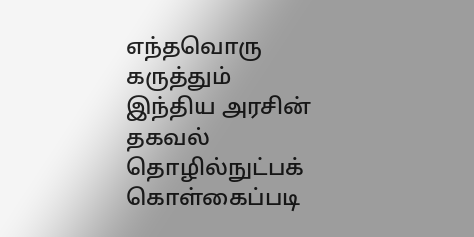எந்தவொரு கருத்தும் இந்திய அரசின் தகவல் தொழில்நுட்பக் கொள்கைப்படி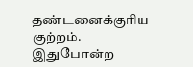தண்டனைக்குரிய குற்றம். இதுபோன்ற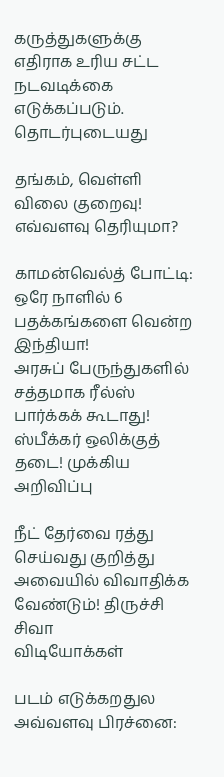கருத்துகளுக்கு எதிராக உரிய சட்ட நடவடிக்கை எடுக்கப்படும்.
தொடர்புடையது

தங்கம், வெள்ளி விலை குறைவு! எவ்வளவு தெரியுமா?

காமன்வெல்த் போட்டி: ஒரே நாளில் 6 பதக்கங்களை வென்ற இந்தியா!
அரசுப் பேருந்துகளில் சத்தமாக ரீல்ஸ் பார்க்கக் கூடாது! ஸ்பீக்கர் ஒலிக்குத் தடை! முக்கிய அறிவிப்பு

நீட் தேர்வை ரத்து செய்வது குறித்து அவையில் விவாதிக்க வேண்டும்! திருச்சி சிவா
விடியோக்கள்

படம் எடுக்கறதுல அவ்வளவு பிரச்னை: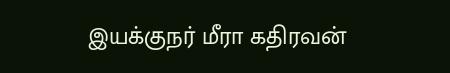இயக்குநர் மீரா கதிரவன்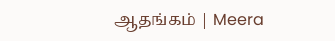ஆதங்கம் | Meera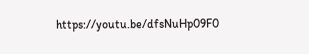https://youtu.be/dfsNuHp09F0